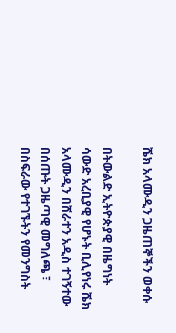ሼክ አላሙዲን ጋዜጠኞችን ወቀሱ

በትውልድ ኢትዮጵያዊ በዜግነት ሳውድ አረቢያዊ የሆኑት ቢሊየነሩ ሼክ አላሙዲን በሸራተን አዲስ ተገኝተው በሰጡት ጋዜጣዊ መግለጫ ፣ በስፍራው የተገኙትን የመንግስት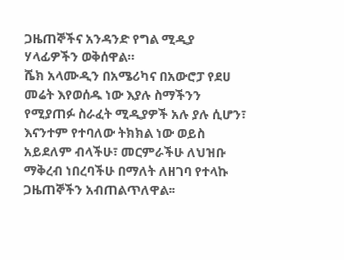ጋዜጠኞችና አንዳንድ የግል ሚዲያ ሃላፊዎችን ወቅሰዋል።
ሼክ አላሙዲን በአሜሪካና በአውሮፓ የደሀ መሬት እየወሰዱ ነው እያሉ ስማችንን የሚያጠፉ ስራፈት ሚዲያዎች አሉ ያሉ ሲሆን፣ እናንተም የተባለው ትክክል ነው ወይስ አይደለም ብላችሁ፣ መርምራችሁ ለህዝቡ ማቅረብ ነበረባችሁ በማለት ለዘገባ የተላኩ ጋዜጠኞችን አብጠልጥለዋል፡፡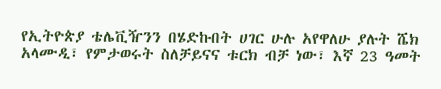የኢትዮጵያ ቴሌቪዥንን በሄድኩበት ሀገር ሁሉ አየዋለሁ ያሉት ሼክ አላሙዲ፣ የምታወሩት ስለቻይናና ቱርክ ብቻ ነው፣ እኛ 23 ዓመት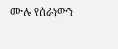ሙሉ የሰራነውን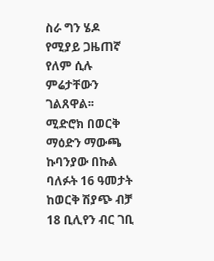ስራ ግን ሄዶ የሚያይ ጋዜጠኛ የለም ሲሉ ምሬታቸውን ገልጸዋል፡፡
ሚድሮክ በወርቅ ማዕድን ማውጫ ኩባንያው በኩል ባለፉት 16 ዓመታት ከወርቅ ሽያጭ ብቻ 18 ቢሊየን ብር ገቢ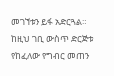መገኘቱን ይፋ አድርጓል። ከዚህ ገቢ ውስጥ ድርጅቱ የከፈለው የግብር መጠን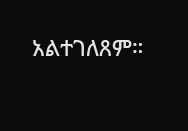አልተገለጸም።